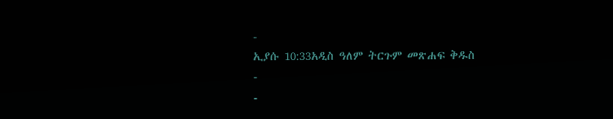-
ኢያሱ 10:33አዲስ ዓለም ትርጉም መጽሐፍ ቅዱስ
-
-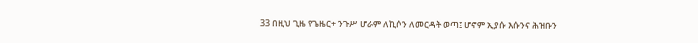33 በዚህ ጊዜ የጌዜር+ ንጉሥ ሆራም ለኪሶን ለመርዳት ወጣ፤ ሆኖም ኢያሱ እሱንና ሕዝቡን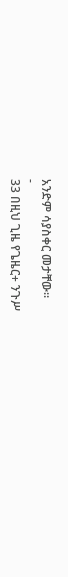አንድም ሳያስቀር መታቸው።
-
33 በዚህ ጊዜ የጌዜር+ ንጉሥ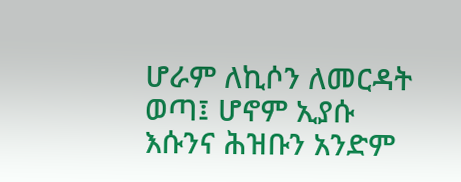ሆራም ለኪሶን ለመርዳት ወጣ፤ ሆኖም ኢያሱ እሱንና ሕዝቡን አንድም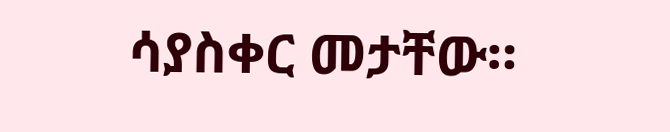ሳያስቀር መታቸው።